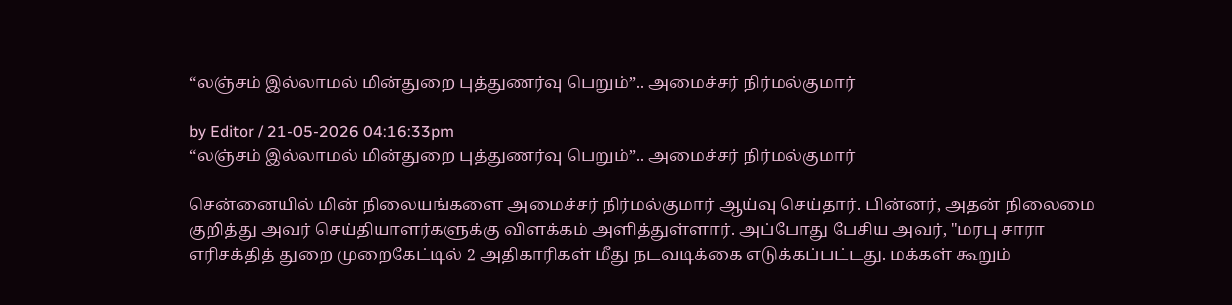“லஞ்சம் இல்லாமல் மின்துறை புத்துணர்வு பெறும்”.. அமைச்சர் நிர்மல்குமார்

by Editor / 21-05-2026 04:16:33pm
“லஞ்சம் இல்லாமல் மின்துறை புத்துணர்வு பெறும்”.. அமைச்சர் நிர்மல்குமார்

சென்னையில் மின் நிலையங்களை அமைச்சர் நிர்மல்குமார் ஆய்வு செய்தார். பின்னர், அதன் நிலைமை குறித்து அவர் செய்தியாளர்களுக்கு விளக்கம் அளித்துள்ளார். அப்போது பேசிய அவர், "மரபு சாரா எரிசக்தித் துறை முறைகேட்டில் 2 அதிகாரிகள் மீது நடவடிக்கை எடுக்கப்பட்டது. மக்கள் கூறும்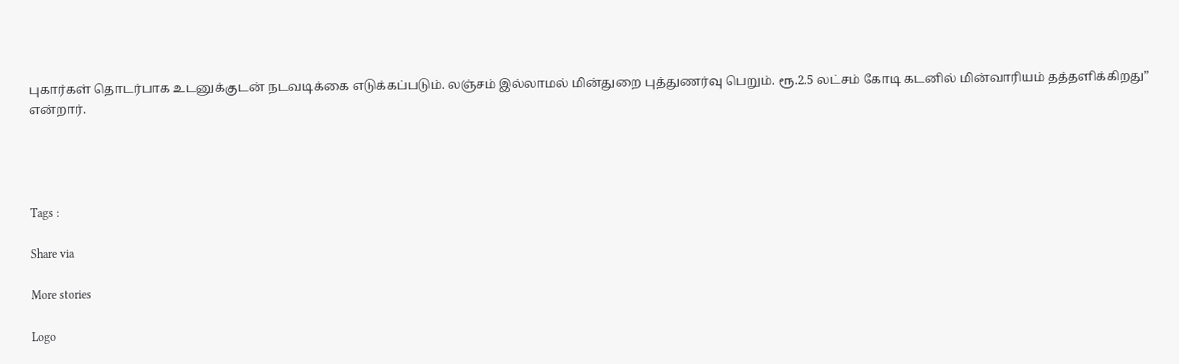புகார்கள் தொடர்பாக உடனுக்குடன் நடவடிக்கை எடுக்கப்படும். லஞ்சம் இல்லாமல் மின்துறை புத்துணர்வு பெறும். ரூ.2.5 லட்சம் கோடி கடனில் மின்வாரியம் தத்தளிக்கிறது” என்றார்.




Tags :

Share via

More stories

Logo